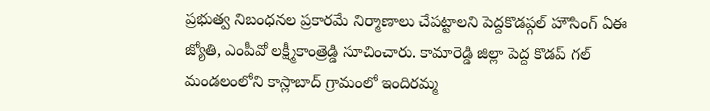ప్రభుత్వ నిబంధనల ప్రకారమే నిర్మాణాలు చేపట్టాలని పెద్దకొడప్గల్ హౌసింగ్ ఏఈ జ్యోతి, ఎంపీవో లక్ష్మీకాంత్రెడ్డి సూచించారు. కామారెడ్డి జిల్లా పెద్ద కొడప్ గల్ మండలంలోని కాస్లాబాద్ గ్రామంలో ఇందిరమ్మ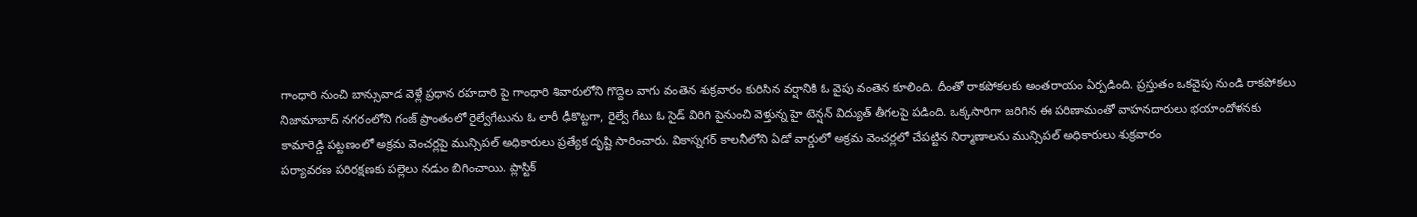గాంధారి నుంచి బాన్సువాడ వెళ్లే ప్రధాన రహదారి పై గాంధారి శివారులోని గొద్దెల వాగు వంతెన శుక్రవారం కురిసిన వర్షానికి ఓ వైపు వంతెన కూలింది. దీంతో రాకపోకలకు అంతరాయం ఏర్పడింది. ప్రస్తుతం ఒకవైపు నుండి రాకపోకలు
నిజామాబాద్ నగరంలోని గంజ్ ప్రాంతంలో రైల్వేగేటును ఓ లారీ ఢీకొట్టగా, రైల్వే గేటు ఓ సైడ్ విరిగి పైనుంచి వెళ్తున్న హై టెన్షన్ విద్యుత్ తీగలపై పడింది. ఒక్కసారిగా జరిగిన ఈ పరిణామంతో వాహనదారులు భయాందోళనకు
కామారెడ్డి పట్టణంలో అక్రమ వెంచర్లపై మున్సిపల్ అధికారులు ప్రత్యేక దృష్టి సారించారు. వికాస్నగర్ కాలనీలోని ఏడో వార్డులో అక్రమ వెంచర్లలో చేపట్టిన నిర్మాణాలను మున్సిపల్ అధికారులు శుక్రవారం
పర్యావరణ పరిరక్షణకు పల్లెలు నడుం బిగించాయి. ప్లాస్టిక్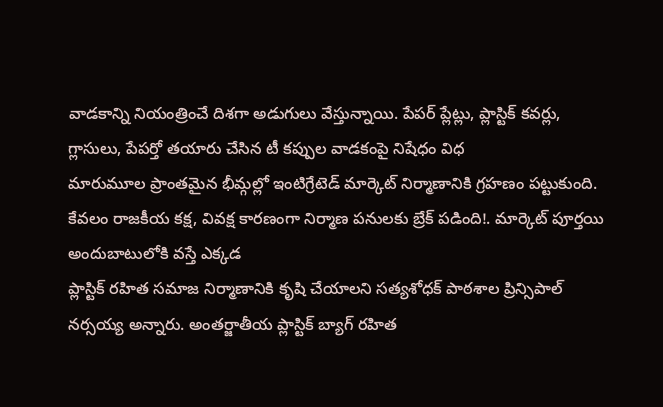వాడకాన్ని నియంత్రించే దిశగా అడుగులు వేస్తున్నాయి. పేపర్ ప్లేట్లు, ప్లాస్టిక్ కవర్లు, గ్లాసులు, పేపర్తో తయారు చేసిన టీ కప్పుల వాడకంపై నిషేధం విధ
మారుమూల ప్రాంతమైన భీమ్గల్లో ఇంటిగ్రేటెడ్ మార్కెట్ నిర్మాణానికి గ్రహణం పట్టుకుంది. కేవలం రాజకీయ కక్ష, వివక్ష కారణంగా నిర్మాణ పనులకు బ్రేక్ పడింది!. మార్కెట్ పూర్తయి అందుబాటులోకి వస్తే ఎక్కడ
ప్లాస్టిక్ రహిత సమాజ నిర్మాణానికి కృషి చేయాలని సత్యశోధక్ పాఠశాల ప్రిన్సిపాల్ నర్సయ్య అన్నారు. అంతర్జాతీయ ప్లాస్టిక్ బ్యాగ్ రహిత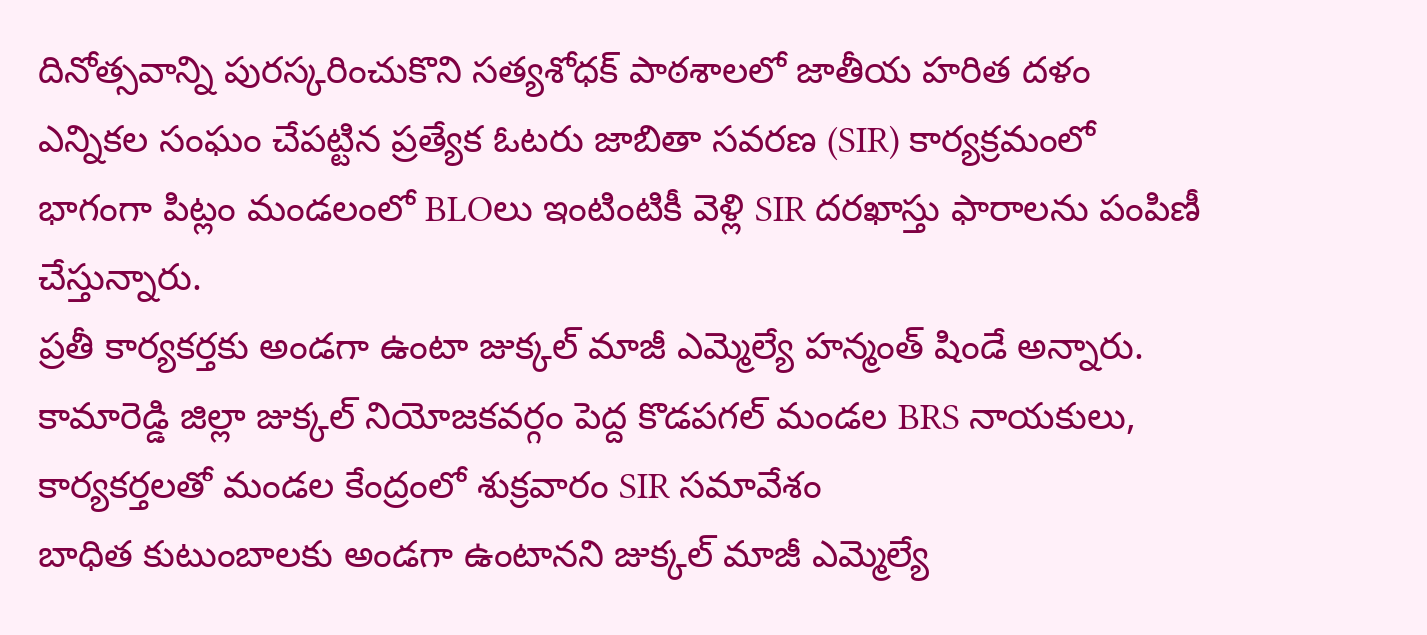దినోత్సవాన్ని పురస్కరించుకొని సత్యశోధక్ పాఠశాలలో జాతీయ హరిత దళం
ఎన్నికల సంఘం చేపట్టిన ప్రత్యేక ఓటరు జాబితా సవరణ (SIR) కార్యక్రమంలో భాగంగా పిట్లం మండలంలో BLOలు ఇంటింటికీ వెళ్లి SIR దరఖాస్తు ఫారాలను పంపిణీ చేస్తున్నారు.
ప్రతీ కార్యకర్తకు అండగా ఉంటా జుక్కల్ మాజీ ఎమ్మెల్యే హన్మంత్ షిండే అన్నారు. కామారెడ్డి జిల్లా జుక్కల్ నియోజకవర్గం పెద్ద కొడపగల్ మండల BRS నాయకులు, కార్యకర్తలతో మండల కేంద్రంలో శుక్రవారం SIR సమావేశం
బాధిత కుటుంబాలకు అండగా ఉంటానని జుక్కల్ మాజీ ఎమ్మెల్యే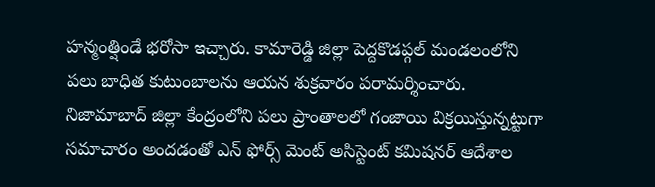హన్మంత్షిండే భరోసా ఇచ్చారు. కామారెడ్డి జిల్లా పెద్దకొడప్గల్ మండలంలోని పలు బాధిత కుటుంబాలను ఆయన శుక్రవారం పరామర్శించారు.
నిజామాబాద్ జిల్లా కేంద్రంలోని పలు ప్రాంతాలలో గంజాయి విక్రయిస్తున్నట్టుగా సమాచారం అందడంతో ఎన్ ఫోర్స్ మెంట్ అసిస్టెంట్ కమిషనర్ ఆదేశాల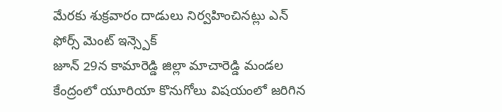మేరకు శుక్రవారం దాడులు నిర్వహించినట్లు ఎన్ ఫోర్స్ మెంట్ ఇన్స్పెక్
జూన్ 29న కామారెడ్డి జిల్లా మాచారెడ్డి మండల కేంద్రంలో యూరియా కొనుగోలు విషయంలో జరిగిన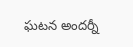ఘటన అందర్నీ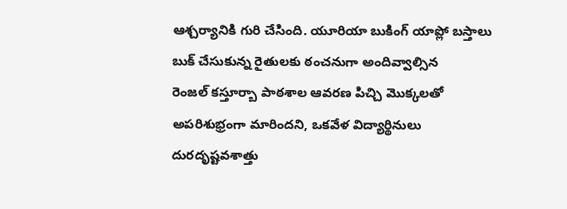ఆశ్చర్యానికి గురి చేసింది. యూరియా బుకింగ్ యాప్లో బస్తాలు బుక్ చేసుకున్న రైతులకు ఠంచనుగా అందివ్వాల్సిన
రెంజల్ కస్తూర్బా పాఠశాల ఆవరణ పిచ్చి మొక్కలతో అపరిశుభ్రంగా మారిందని, ఒకవేళ విద్యార్థినులు దురదృష్టవశాత్తు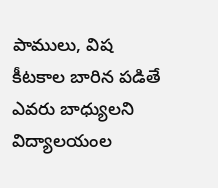పాములు, విష కీటకాల బారిన పడితే ఎవరు బాధ్యులని విద్యాలయంల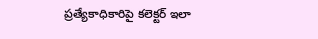ప్రత్యేకాధికారిపై కలెక్టర్ ఇలా